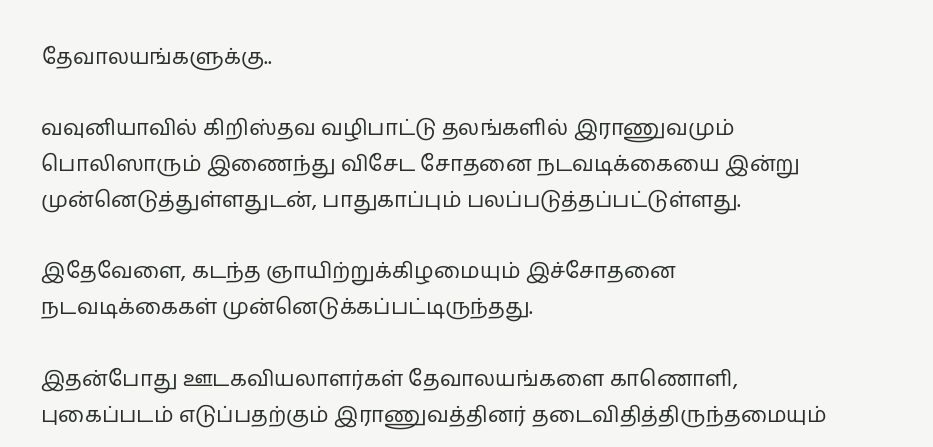தேவாலயங்களுக்கு..

வவுனியாவில் கிறிஸ்தவ வழிபாட்டு தலங்களில் இராணுவமும் பொலிஸாரும் இணைந்து விசேட சோதனை நடவடிக்கையை இன்று முன்னெடுத்துள்ளதுடன், பாதுகாப்பும் பலப்படுத்தப்பட்டுள்ளது.

இதேவேளை, கடந்த ஞாயிற்றுக்கிழமையும் இச்சோதனை நடவடிக்கைகள் முன்னெடுக்கப்பட்டிருந்தது.

இதன்போது ஊடகவியலாளர்கள் தேவாலயங்களை காணொளி, புகைப்படம் எடுப்பதற்கும் இராணுவத்தினர் தடைவிதித்திருந்தமையும்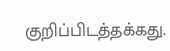குறிப்பிடத்தக்கது.